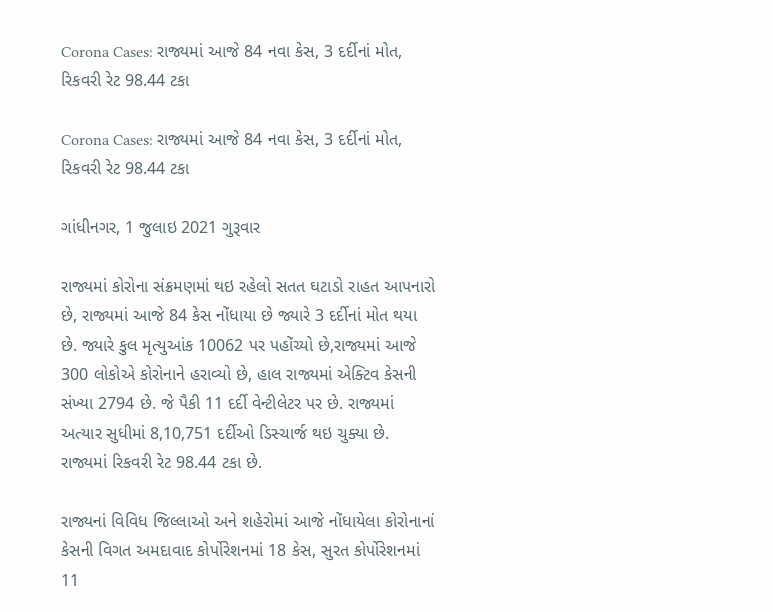Corona Cases: રાજ્યમાં આજે 84 નવા કેસ, 3 દર્દીનાં મોત, રિકવરી રેટ 98.44 ટકા

Corona Cases: રાજ્યમાં આજે 84 નવા કેસ, 3 દર્દીનાં મોત, રિકવરી રેટ 98.44 ટકા

ગાંધીનગર, 1 જુલાઇ 2021 ગુરૂવાર

રાજ્યમાં કોરોના સંક્રમણમાં થઇ રહેલો સતત ઘટાડો રાહત આપનારો છે, રાજ્યમાં આજે 84 કેસ નોંધાયા છે જ્યારે 3 દર્દીનાં મોત થયા છે. જ્યારે કુલ મૃત્યુઆંક 10062 પર પહોંચ્યો છે,રાજ્યમાં આજે 300 લોકોએ કોરોનાને હરાવ્યો છે, હાલ રાજ્યમાં એક્ટિવ કેસની સંખ્યા 2794 છે. જે પૈકી 11 દર્દી વેન્ટીલેટર પર છે. રાજ્યમાં અત્યાર સુધીમાં 8,10,751 દર્દીઓ ડિસ્ચાર્જ થઇ ચુક્યા છે. રાજ્યમાં રિકવરી રેટ 98.44 ટકા છે.

રાજ્યનાં વિવિધ જિલ્લાઓ અને શહેરોમાં આજે નોંધાયેલા કોરોનાનાં કેસની વિગત અમદાવાદ કોર્પોરેશનમાં 18 કેસ, સુરત કોર્પોરેશનમાં 11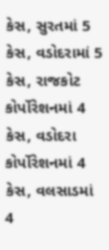કેસ, સુરતમાં 5 કેસ, વડોદરામાં 5 કેસ, રાજકોટ કોર્પોરેશનમાં 4 કેસ, વડોદરા કોર્પોરેશનમાં 4 કેસ, વલસાડમાં 4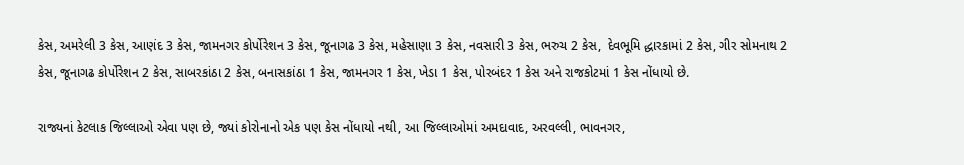કેસ, અમરેલી 3 કેસ, આણંદ 3 કેસ, જામનગર કોર્પોરેશન 3 કેસ, જૂનાગઢ 3 કેસ, મહેસાણા 3 કેસ, નવસારી 3 કેસ, ભરુચ 2 કેસ,  દેવભૂમિ દ્ધારકામાં 2 કેસ, ગીર સોમનાથ 2 કેસ, જૂનાગઢ કોર્પોરેશન 2 કેસ, સાબરકાંઠા 2 કેસ, બનાસકાંઠા 1 કેસ, જામનગર 1 કેસ, ખેડા 1 કેસ, પોરબંદર 1 કેસ અને રાજકોટમાં 1 કેસ નોંધાયો છે.

રાજ્યનાં કેટલાક જિલ્લાઓ એવા પણ છે, જ્યાં કોરોનાનો એક પણ કેસ નોંધાયો નથી, આ જિલ્લાઓમાં અમદાવાદ, અરવલ્લી, ભાવનગર,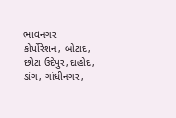ભાવનગર કોર્પોરેશન, બોટાદ, છોટા ઉદેપુર,દાહોદ, ડાંગ, ગાંધીનગર,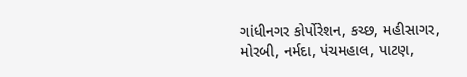ગાંધીનગર કોર્પોરેશન, કચ્છ, મહીસાગર, મોરબી, નર્મદા, પંચમહાલ, પાટણ,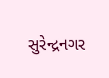સુરેન્દ્રનગર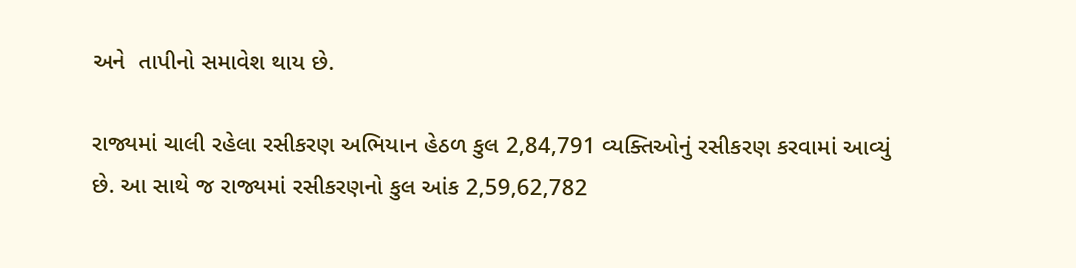અને  તાપીનો સમાવેશ થાય છે.

રાજ્યમાં ચાલી રહેલા રસીકરણ અભિયાન હેઠળ કુલ 2,84,791 વ્યક્તિઓનું રસીકરણ કરવામાં આવ્યું છે. આ સાથે જ રાજ્યમાં રસીકરણનો કુલ આંક 2,59,62,782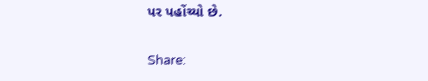પર પહોંચ્યો છે.

Share: